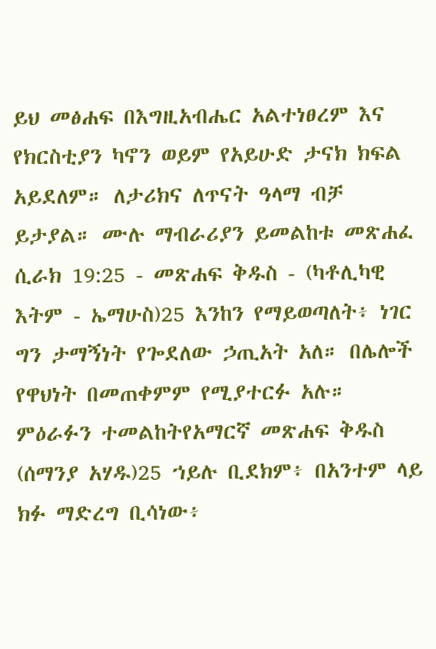ይህ መፅሐፍ በእግዚአብሔር አልተነፀረም እና የክርስቲያን ካኖን ወይም የአይሁድ ታናክ ክፍል አይደለም። ለታሪክና ለጥናት ዓላማ ብቻ ይታያል። ሙሉ ማብራሪያን ይመልከቱ መጽሐፈ ሲራክ 19:25 - መጽሐፍ ቅዱስ - (ካቶሊካዊ እትም - ኤማሁስ)25 እንከን የማይወጣለት፥ ነገር ግን ታማኝነት የጐደለው ኃጢአት አለ። በሌሎች የዋህነት በመጠቀምም የሚያተርፉ አሉ። ምዕራፉን ተመልከትየአማርኛ መጽሐፍ ቅዱስ (ሰማንያ አሃዱ)25 ኀይሉ ቢደክም፥ በአንተም ላይ ክፉ ማድረግ ቢሳነው፥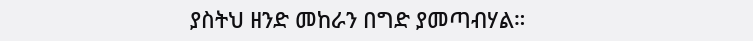ያስትህ ዘንድ መከራን በግድ ያመጣብሃል።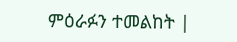ምዕራፉን ተመልከት |